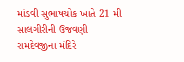માંડવી સુભાષચોક ખાતે 21 મી સાલગીરીની ઉજવણી
રામદેવજીના મંદિરે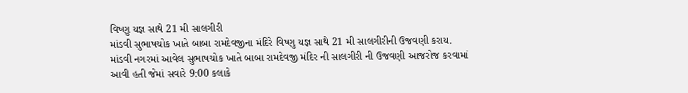વિષ્ણુ યજ્ઞ સાથે 21 મી સાલગીરી
માંડવી સુભાષચોક ખાતે બાબા રામદેવજીના મંદિરે વિષ્ણુ યજ્ઞ સાથે 21 મી સાલગીરીની ઉજવણી કરાય.
માંડવી નગરમાં આવેલ સુભાષચોક ખાતે બાબા રામદેવજી મંદિર ની સાલગીરી ની ઉજવણી આજરોજ કરવામાં આવી હતી જેમાં સવારે 9:00 કલાકે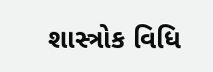શાસ્ત્રોક વિધિ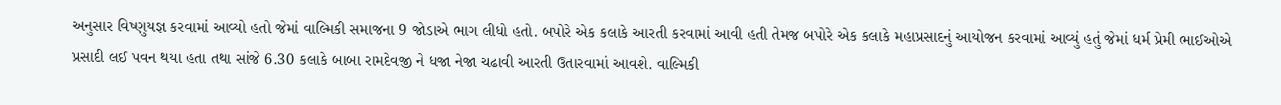અનુસાર વિષ્ણુયજ્ઞ કરવામાં આવ્યો હતો જેમાં વાલ્મિકી સમાજના 9 જોડાએ ભાગ લીધો હતો. બપોરે એક કલાકે આરતી કરવામાં આવી હતી તેમજ બપોરે એક કલાકે મહાપ્રસાદનું આયોજન કરવામાં આવ્યું હતું જેમાં ધર્મ પ્રેમી ભાઈઓએ પ્રસાદી લઈ પવન થયા હતા તથા સાંજે 6.30 કલાકે બાબા રામદેવજી ને ધજા નેજા ચઢાવી આરતી ઉતારવામાં આવશે. વાલ્મિકી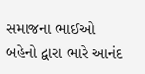સમાજના ભાઈઓ બહેનો દ્વારા ભારે આનંદ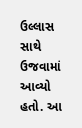ઉલ્લાસ સાથે ઉજવામાં આવ્યો હતો. આ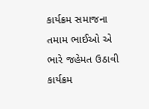કાર્યક્રમ સમાજના તમામ ભાઈઓ એ ભારે જહેમત ઉઠાવી કાર્યક્રમ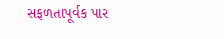સફળતાપૂર્વક પાર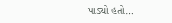પાડ્યો હતો…